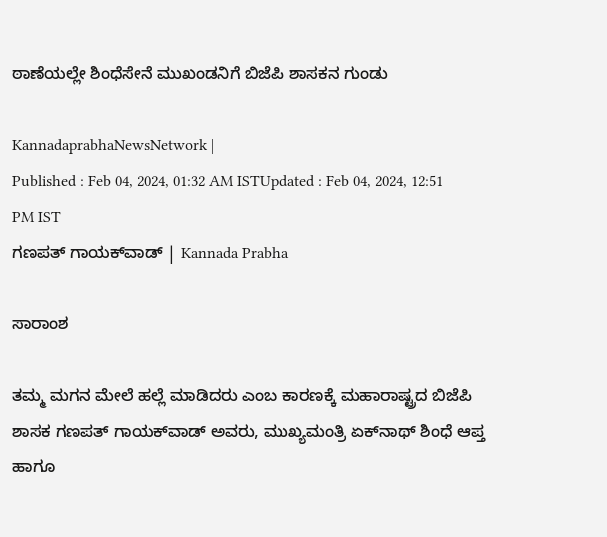ಠಾಣೆಯಲ್ಲೇ ಶಿಂಧೆಸೇನೆ ಮುಖಂಡನಿಗೆ ಬಿಜೆಪಿ ಶಾಸಕನ ಗುಂಡು

KannadaprabhaNewsNetwork |
Published : Feb 04, 2024, 01:32 AM ISTUpdated : Feb 04, 2024, 12:51 PM IST
ಗಣಪತ್‌ ಗಾಯಕ್‌ವಾಡ್‌ | Kannada Prabha

ಸಾರಾಂಶ

ತಮ್ಮ ಮಗನ ಮೇಲೆ ಹಲ್ಲೆ ಮಾಡಿದರು ಎಂಬ ಕಾರಣಕ್ಕೆ ಮಹಾರಾಷ್ಟ್ರದ ಬಿಜೆಪಿ ಶಾಸಕ ಗಣಪತ್‌ ಗಾಯಕ್‌ವಾಡ್‌ ಅವರು, ಮುಖ್ಯಮಂತ್ರಿ ಏಕ್‌ನಾಥ್‌ ಶಿಂಧೆ ಆಪ್ತ ಹಾಗೂ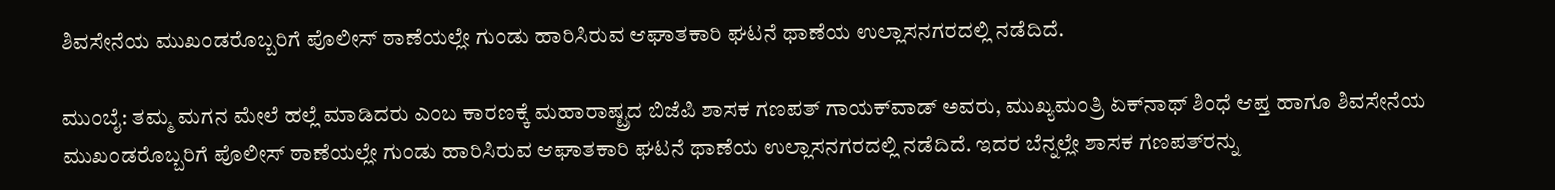ಶಿವಸೇನೆಯ ಮುಖಂಡರೊಬ್ಬರಿಗೆ ಪೊಲೀಸ್‌ ಠಾಣೆಯಲ್ಲೇ ಗುಂಡು ಹಾರಿಸಿರುವ ಆಘಾತಕಾರಿ ಘಟನೆ ಥಾಣೆಯ ಉಲ್ಲಾಸನಗರದಲ್ಲಿ ನಡೆದಿದೆ.

ಮುಂಬೈ: ತಮ್ಮ ಮಗನ ಮೇಲೆ ಹಲ್ಲೆ ಮಾಡಿದರು ಎಂಬ ಕಾರಣಕ್ಕೆ ಮಹಾರಾಷ್ಟ್ರದ ಬಿಜೆಪಿ ಶಾಸಕ ಗಣಪತ್‌ ಗಾಯಕ್‌ವಾಡ್‌ ಅವರು, ಮುಖ್ಯಮಂತ್ರಿ ಏಕ್‌ನಾಥ್‌ ಶಿಂಧೆ ಆಪ್ತ ಹಾಗೂ ಶಿವಸೇನೆಯ ಮುಖಂಡರೊಬ್ಬರಿಗೆ ಪೊಲೀಸ್‌ ಠಾಣೆಯಲ್ಲೇ ಗುಂಡು ಹಾರಿಸಿರುವ ಆಘಾತಕಾರಿ ಘಟನೆ ಥಾಣೆಯ ಉಲ್ಲಾಸನಗರದಲ್ಲಿ ನಡೆದಿದೆ. ಇದರ ಬೆನ್ನಲ್ಲೇ ಶಾಸಕ ಗಣಪತ್‌ರನ್ನು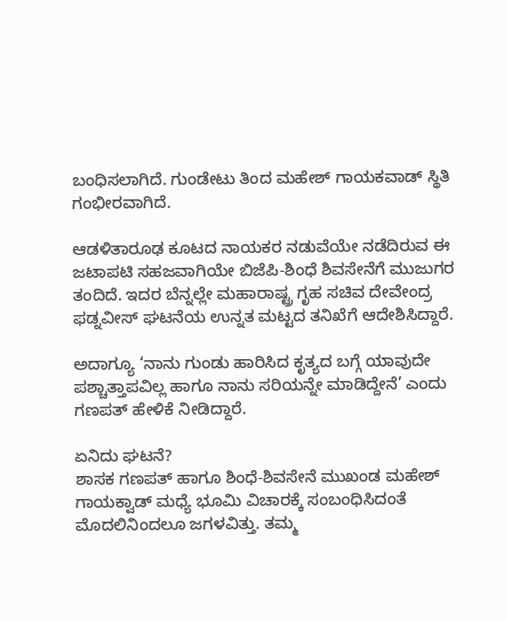ಬಂಧಿಸಲಾಗಿದೆ. ಗುಂಡೇಟು ತಿಂದ ಮಹೇಶ್‌ ಗಾಯಕವಾಡ್‌ ಸ್ಥಿತಿ ಗಂಭೀರವಾಗಿದೆ.

ಆಡಳಿತಾರೂಢ ಕೂಟದ ನಾಯಕರ ನಡುವೆಯೇ ನಡೆದಿರುವ ಈ ಜಟಾಪಟಿ ಸಹಜವಾಗಿಯೇ ಬಿಜೆಪಿ-ಶಿಂಧೆ ಶಿವಸೇನೆಗೆ ಮುಜುಗರ ತಂದಿದೆ. ಇದರ ಬೆನ್ನಲ್ಲೇ ಮಹಾರಾಷ್ಟ್ರ ಗೃಹ ಸಚಿವ ದೇವೇಂದ್ರ ಫಡ್ನವೀಸ್‌ ಘಟನೆಯ ಉನ್ನತ ಮಟ್ಟದ ತನಿಖೆಗೆ ಆದೇಶಿಸಿದ್ದಾರೆ.

ಅದಾಗ್ಯೂ ‘ನಾನು ಗುಂಡು ಹಾರಿಸಿದ ಕೃತ್ಯದ ಬಗ್ಗೆ ಯಾವುದೇ ಪಶ್ಚಾತ್ತಾಪವಿಲ್ಲ ಹಾಗೂ ನಾನು ಸರಿಯನ್ನೇ ಮಾಡಿದ್ದೇನೆ’ ಎಂದು ಗಣಪತ್‌ ಹೇಳಿಕೆ ನೀಡಿದ್ದಾರೆ.

ಏನಿದು ಘಟನೆ?
ಶಾಸಕ ಗಣಪತ್‌ ಹಾಗೂ ಶಿಂಧೆ-ಶಿವಸೇನೆ ಮುಖಂಡ ಮಹೇಶ್‌ ಗಾಯಕ್ವಾಡ್‌ ಮಧ್ಯೆ ಭೂಮಿ ವಿಚಾರಕ್ಕೆ ಸಂಬಂಧಿಸಿದಂತೆ ಮೊದಲಿನಿಂದಲೂ ಜಗಳವಿತ್ತು. ತಮ್ಮ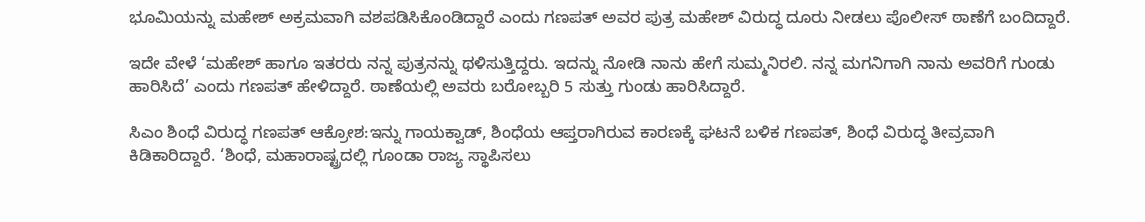ಭೂಮಿಯನ್ನು ಮಹೇಶ್‌ ಅಕ್ರಮವಾಗಿ ವಶಪಡಿಸಿಕೊಂಡಿದ್ದಾರೆ ಎಂದು ಗಣಪತ್‌ ಅವರ ಪುತ್ರ ಮಹೇಶ್‌ ವಿರುದ್ಧ ದೂರು ನೀಡಲು ಪೊಲೀಸ್‌ ಠಾಣೆಗೆ ಬಂದಿದ್ದಾರೆ.

ಇದೇ ವೇಳೆ ‘ಮಹೇಶ್‌ ಹಾಗೂ ಇತರರು ನನ್ನ ಪುತ್ರನನ್ನು ಥಳಿಸುತ್ತಿದ್ದರು. ಇದನ್ನು ನೋಡಿ ನಾನು ಹೇಗೆ ಸುಮ್ಮನಿರಲಿ. ನನ್ನ ಮಗನಿಗಾಗಿ ನಾನು ಅವರಿಗೆ ಗುಂಡು ಹಾರಿಸಿದೆ’ ಎಂದು ಗಣಪತ್‌ ಹೇಳಿದ್ದಾರೆ. ಠಾಣೆಯಲ್ಲಿ ಅವರು ಬರೋಬ್ಬರಿ 5 ಸುತ್ತು ಗುಂಡು ಹಾರಿಸಿದ್ದಾರೆ.

ಸಿಎಂ ಶಿಂಧೆ ವಿರುದ್ಧ ಗಣಪತ್‌ ಆಕ್ರೋಶ:ಇನ್ನು ಗಾಯಕ್ವಾಡ್‌, ಶಿಂಧೆಯ ಆಪ್ತರಾಗಿರುವ ಕಾರಣಕ್ಕೆ ಘಟನೆ ಬಳಿಕ ಗಣಪತ್‌, ಶಿಂಧೆ ವಿರುದ್ಧ ತೀವ್ರವಾಗಿ ಕಿಡಿಕಾರಿದ್ದಾರೆ. ‘ಶಿಂಧೆ, ಮಹಾರಾಷ್ಟ್ರದಲ್ಲಿ ಗೂಂಡಾ ರಾಜ್ಯ ಸ್ಥಾಪಿಸಲು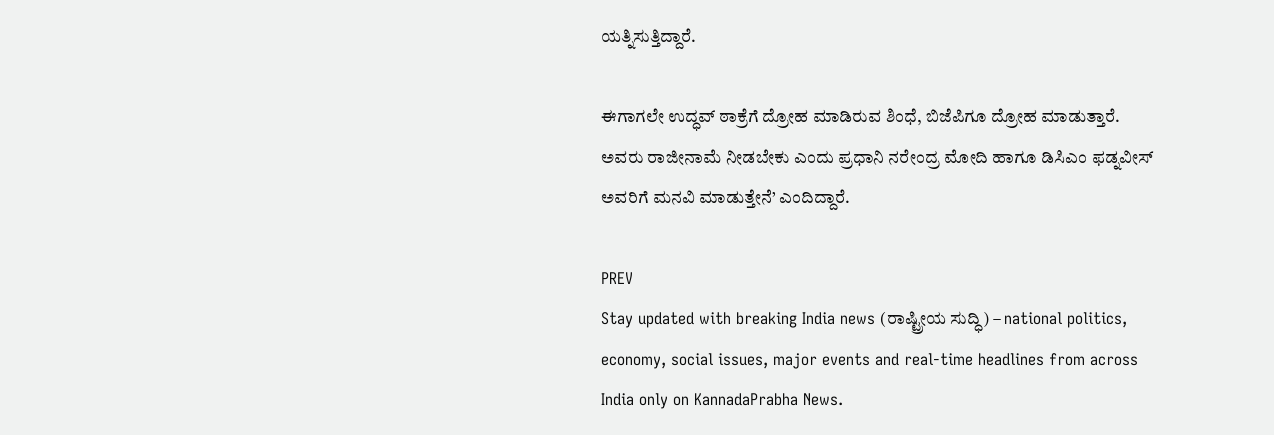ಯತ್ನಿಸುತ್ತಿದ್ದಾರೆ.

ಈಗಾಗಲೇ ಉದ್ಧವ್‌ ಠಾಕ್ರೆಗೆ ದ್ರೋಹ ಮಾಡಿರುವ ಶಿಂಧೆ, ಬಿಜೆಪಿಗೂ ದ್ರೋಹ ಮಾಡುತ್ತಾರೆ. ಅವರು ರಾಜೀನಾಮೆ ನೀಡಬೇಕು ಎಂದು ಪ್ರಧಾನಿ ನರೇಂದ್ರ ಮೋದಿ ಹಾಗೂ ಡಿಸಿಎಂ ಫಡ್ನವೀಸ್‌ ಅವರಿಗೆ ಮನವಿ ಮಾಡುತ್ತೇನೆ’ ಎಂದಿದ್ದಾರೆ.

PREV
Stay updated with breaking India news (ರಾಷ್ಟ್ರೀಯ ಸುದ್ಧಿ) – national politics, economy, social issues, major events and real‑time headlines from across India only on KannadaPrabha News.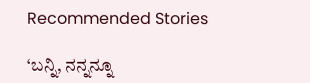Recommended Stories

‘ಬನ್ನಿ, ನನ್ನನ್ನೂ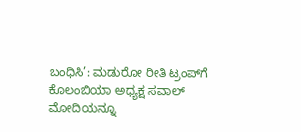ಬಂಧಿಸಿ’: ಮಡುರೋ ರೀತಿ ಟ್ರಂಪ್‌ಗೆ ಕೊಲಂಬಿಯಾ ಅಧ್ಯಕ್ಷ ಸವಾಲ್‌
ಮೋದಿಯನ್ನೂ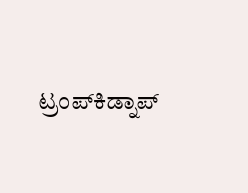ಟ್ರಂಪ್‌ಕಿಡ್ನಾಪ್‌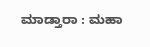ಮಾಡ್ತಾರಾ : ಮಹಾ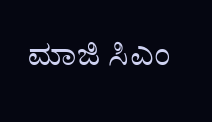ಮಾಜಿ ಸಿಎಂ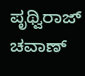ಪೃಥ್ವಿರಾಜ್‌ ಚವಾಣ್‌